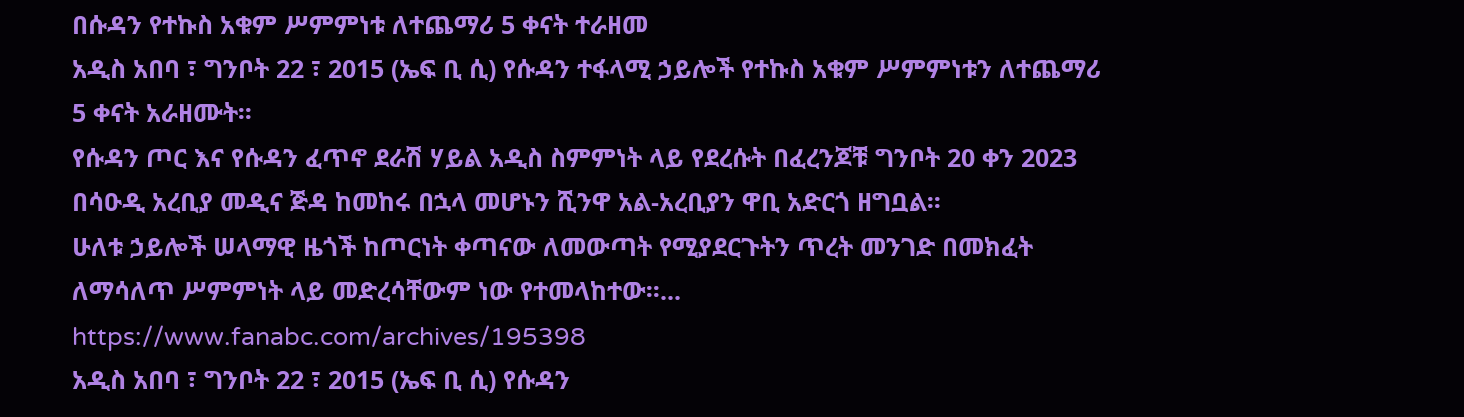በሱዳን የተኩስ አቁም ሥምምነቱ ለተጨማሪ 5 ቀናት ተራዘመ
አዲስ አበባ ፣ ግንቦት 22 ፣ 2015 (ኤፍ ቢ ሲ) የሱዳን ተፋላሚ ኃይሎች የተኩስ አቁም ሥምምነቱን ለተጨማሪ 5 ቀናት አራዘሙት፡፡
የሱዳን ጦር እና የሱዳን ፈጥኖ ደራሽ ሃይል አዲስ ስምምነት ላይ የደረሱት በፈረንጆቹ ግንቦት 20 ቀን 2023 በሳዑዲ አረቢያ መዲና ጅዳ ከመከሩ በኋላ መሆኑን ሺንዋ አል-አረቢያን ዋቢ አድርጎ ዘግቧል፡፡
ሁለቱ ኃይሎች ሠላማዊ ዜጎች ከጦርነት ቀጣናው ለመውጣት የሚያደርጉትን ጥረት መንገድ በመክፈት ለማሳለጥ ሥምምነት ላይ መድረሳቸውም ነው የተመላከተው፡፡... https://www.fanabc.com/archives/195398
አዲስ አበባ ፣ ግንቦት 22 ፣ 2015 (ኤፍ ቢ ሲ) የሱዳን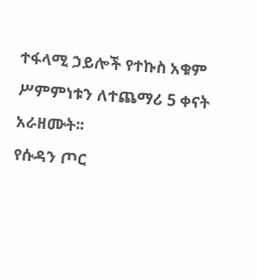ተፋላሚ ኃይሎች የተኩስ አቁም ሥምምነቱን ለተጨማሪ 5 ቀናት አራዘሙት፡፡
የሱዳን ጦር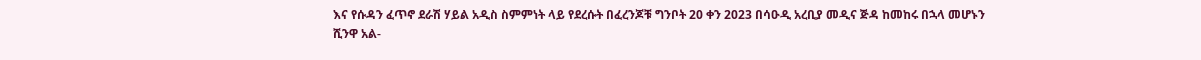እና የሱዳን ፈጥኖ ደራሽ ሃይል አዲስ ስምምነት ላይ የደረሱት በፈረንጆቹ ግንቦት 20 ቀን 2023 በሳዑዲ አረቢያ መዲና ጅዳ ከመከሩ በኋላ መሆኑን ሺንዋ አል-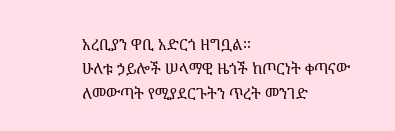አረቢያን ዋቢ አድርጎ ዘግቧል፡፡
ሁለቱ ኃይሎች ሠላማዊ ዜጎች ከጦርነት ቀጣናው ለመውጣት የሚያደርጉትን ጥረት መንገድ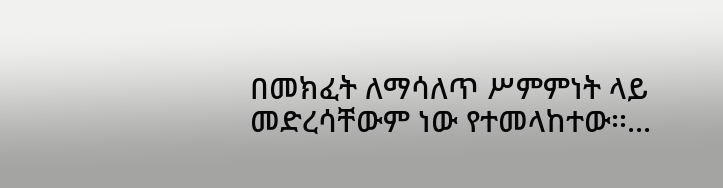በመክፈት ለማሳለጥ ሥምምነት ላይ መድረሳቸውም ነው የተመላከተው፡፡...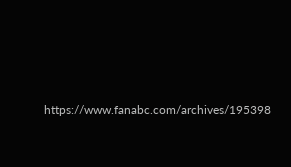https://www.fanabc.com/archives/195398